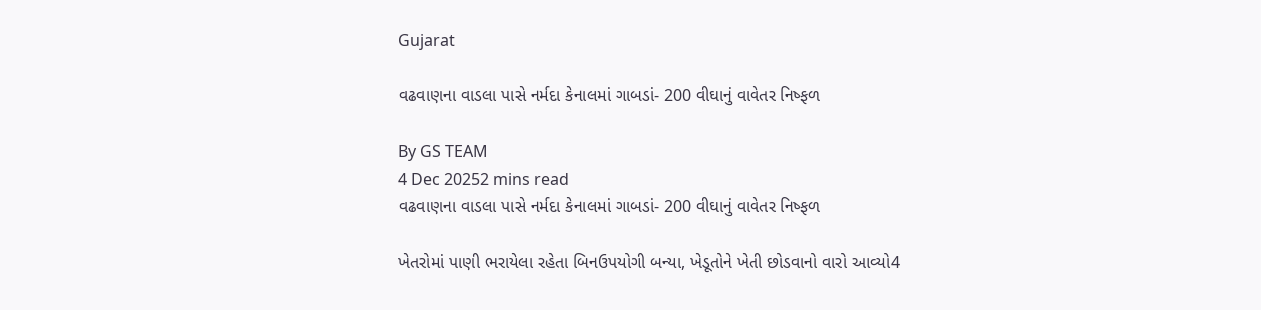Gujarat

વઢવાણના વાડલા પાસે નર્મદા કેનાલમાં ગાબડાં- 200 વીઘાનું વાવેતર નિષ્ફળ

By GS TEAM
4 Dec 20252 mins read
વઢવાણના વાડલા પાસે નર્મદા કેનાલમાં ગાબડાં- 200 વીઘાનું વાવેતર નિષ્ફળ

ખેતરોમાં પાણી ભરાયેલા રહેતા બિનઉપયોગી બન્યા, ખેડૂતોને ખેતી છોડવાનો વારો આવ્યો4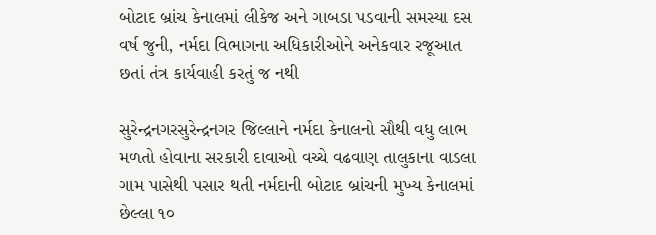બોટાદ બ્રાંચ કેનાલમાં લીકેજ અને ગાબડા પડવાની સમસ્યા દસ વર્ષ જુની, નર્મદા વિભાગના અધિકારીઓને અનેકવાર રજૂઆત છતાં તંત્ર કાર્યવાહી કરતું જ નથી

સુરેન્દ્રનગરસુરેન્દ્રનગર જિલ્લાને નર્મદા કેનાલનો સૌથી વધુ લાભ મળતો હોવાના સરકારી દાવાઓ વચ્ચે વઢવાણ તાલુકાના વાડલા ગામ પાસેથી પસાર થતી નર્મદાની બોટાદ બ્રાંચની મુખ્ય કેનાલમાં છેલ્લા ૧૦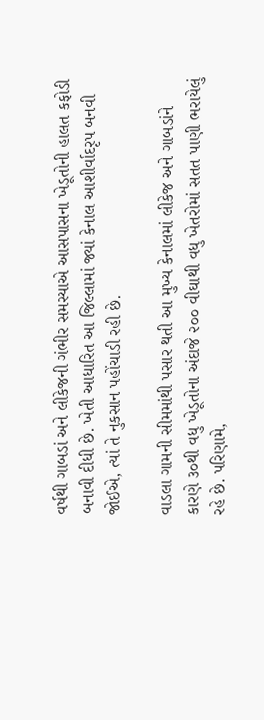વર્ષથી ગાબડાં અને લીકેજની ગંભીર સમસ્યાએ આસપાસના ખેડૂતોની હાલત કફોડી બનાવી દીધી છે. ખેતી આધારિત આ જિલ્લામાં જ્યાં કેનાલ આશીર્વાદરૃપ બનવી જોઈએ, ત્યાં તે નુકસાન પહોંચાડી રહી છે.

વાડલા ગામની સીમમાંથી પસાર થતી આ મુખ્ય કેનાલમાં લીકેજ અને ગાબડાંને કારણે ૩૦થી વધુ ખેડૂતોના અંદાજે ૨૦૦ વીઘાથી વધુ ખેતરોમાં સતત પાણી ભરાયેલું રહે છે. પરિણામે,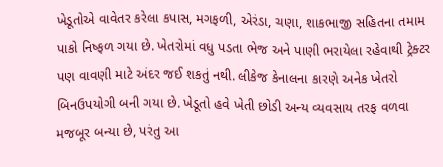ખેડૂતોએ વાવેતર કરેલા કપાસ, મગફળી, એરંડા, ચણા, શાકભાજી સહિતના તમામ પાકો નિષ્ફળ ગયા છે. ખેતરોમાં વધુ પડતા ભેજ અને પાણી ભરાયેલા રહેવાથી ટ્રેક્ટર પણ વાવણી માટે અંદર જઈ શકતું નથી. લીકેજ કેનાલના કારણે અનેક ખેતરો બિનઉપયોગી બની ગયા છે. ખેડૂતો હવે ખેતી છોડી અન્ય વ્યવસાય તરફ વળવા મજબૂર બન્યા છે, પરંતુ આ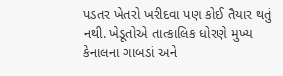પડતર ખેતરો ખરીદવા પણ કોઈ તૈયાર થતું નથી. ખેડૂતોએ તાત્કાલિક ધોરણે મુખ્ય કેનાલના ગાબડાં અને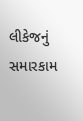લીકેજનું સમારકામ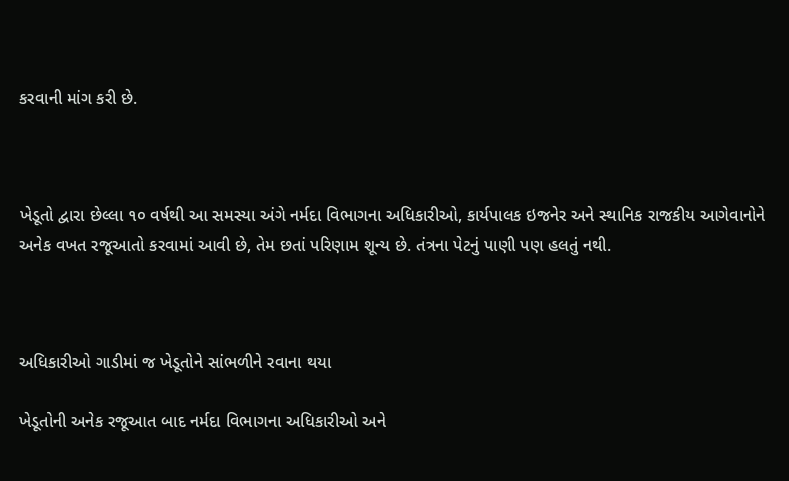કરવાની માંગ કરી છે.



ખેડૂતો દ્વારા છેલ્લા ૧૦ વર્ષથી આ સમસ્યા અંગે નર્મદા વિભાગના અધિકારીઓ, કાર્યપાલક ઇજનેર અને સ્થાનિક રાજકીય આગેવાનોને અનેક વખત રજૂઆતો કરવામાં આવી છે, તેમ છતાં પરિણામ શૂન્ય છે. તંત્રના પેટનું પાણી પણ હલતું નથી.



અધિકારીઓ ગાડીમાં જ ખેડૂતોને સાંભળીને રવાના થયા

ખેડૂતોની અનેક રજૂઆત બાદ નર્મદા વિભાગના અધિકારીઓ અને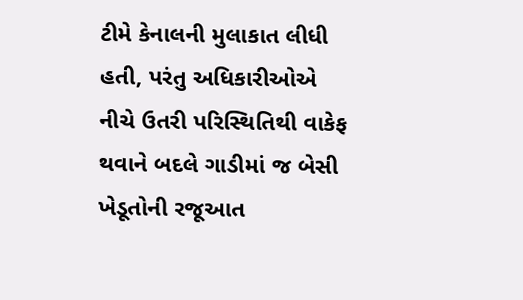ટીમે કેનાલની મુલાકાત લીધી હતી, પરંતુ અધિકારીઓએ નીચે ઉતરી પરિસ્થિતિથી વાકેફ થવાને બદલે ગાડીમાં જ બેસી ખેડૂતોની રજૂઆત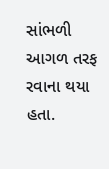સાંભળી આગળ તરફ રવાના થયા હતા.